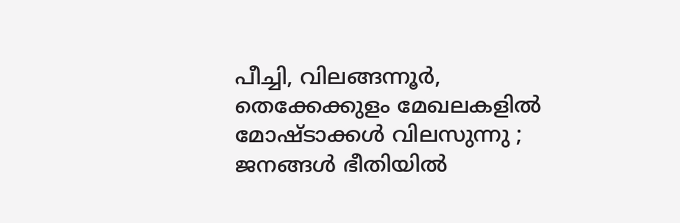പീച്ചി, വിലങ്ങന്നൂർ, തെക്കേക്കുളം മേഖലകളിൽ മോഷ്ടാക്കൾ വിലസുന്നു ; ജനങ്ങൾ ഭീതിയിൽ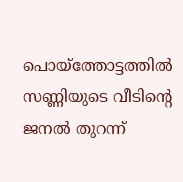പൊയ്‌ത്തോട്ടത്തിൽ സണ്ണിയുടെ വീടിന്റെ ജനൽ തുറന്ന്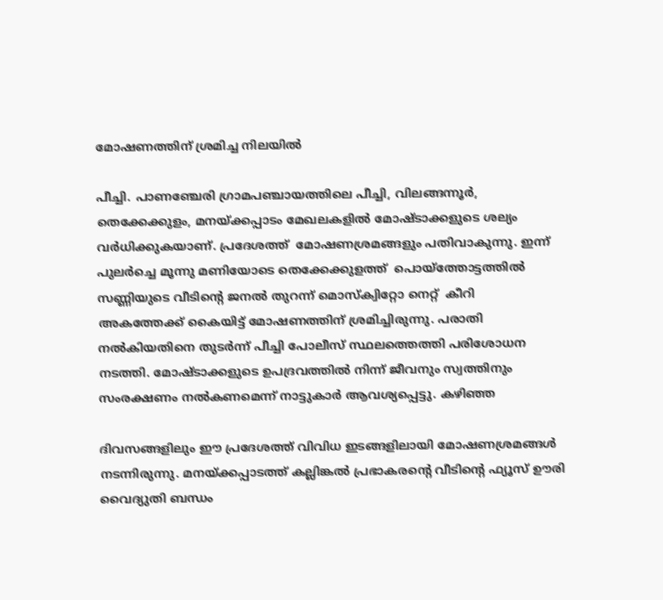മോഷണത്തിന് ശ്രമിച്ച നിലയിൽ

പീച്ചി. പാണഞ്ചേരി ഗ്രാമപഞ്ചായത്തിലെ പീച്ചി, വിലങ്ങന്നൂർ, തെക്കേക്കുളം, മനയ്ക്കപ്പാടം മേഖലകളിൽ മോഷ്ടാക്കളുടെ ശല്യം വർധിക്കുകയാണ്. പ്രദേശത്ത്  മോഷണശ്രമങ്ങളും പതിവാകുന്നു. ഇന്ന് പുലർച്ചെ മൂന്നു മണിയോടെ തെക്കേക്കുളത്ത്  പൊയ്‌ത്തോട്ടത്തിൽ സണ്ണിയുടെ വീടിന്റെ ജനൽ തുറന്ന് മൊസ്‌ക്വിറ്റോ നെറ്റ്  കീറി അകത്തേക്ക് കൈയിട്ട് മോഷണത്തിന് ശ്രമിച്ചിരുന്നു. പരാതി നൽകിയതിനെ തുടർന്ന് പീച്ചി പോലീസ് സ്ഥലത്തെത്തി പരിശോധന നടത്തി. മോഷ്ടാക്കളുടെ ഉപദ്രവത്തിൽ നിന്ന് ജീവനും സ്വത്തിനും സംരക്ഷണം നൽകണമെന്ന് നാട്ടുകാർ ആവശ്യപ്പെട്ടു. കഴിഞ്ഞ

ദിവസങ്ങളിലും ഈ പ്രദേശത്ത് വിവിധ ഇടങ്ങളിലായി മോഷണശ്രമങ്ങൾ  നടന്നിരുന്നു. മനയ്ക്കപ്പാടത്ത് കല്ലിങ്കൽ പ്രഭാകരന്റെ വീടിന്റെ ഫ്യൂസ് ഊരി വൈദ്യുതി ബന്ധം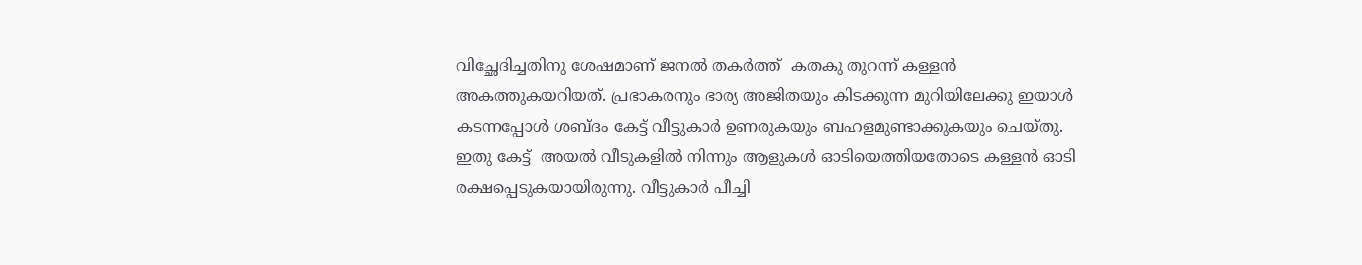വിച്ഛേദിച്ചതിനു ശേഷമാണ് ജനൽ തകർത്ത്  കതകു തുറന്ന് കള്ളൻ അകത്തുകയറിയത്. പ്രഭാകരനും ഭാര്യ അജിതയും കിടക്കുന്ന മുറിയിലേക്കു ഇയാൾ കടന്നപ്പോൾ ശബ്ദം കേട്ട് വീട്ടുകാർ ഉണരുകയും ബഹളമുണ്ടാക്കുകയും ചെയ്തു. ഇതു കേട്ട്  അയൽ വീടുകളിൽ നിന്നും ആളുകൾ ഓടിയെത്തിയതോടെ കള്ളൻ ഓടി രക്ഷപ്പെടുകയായിരുന്നു. വീട്ടുകാർ പീച്ചി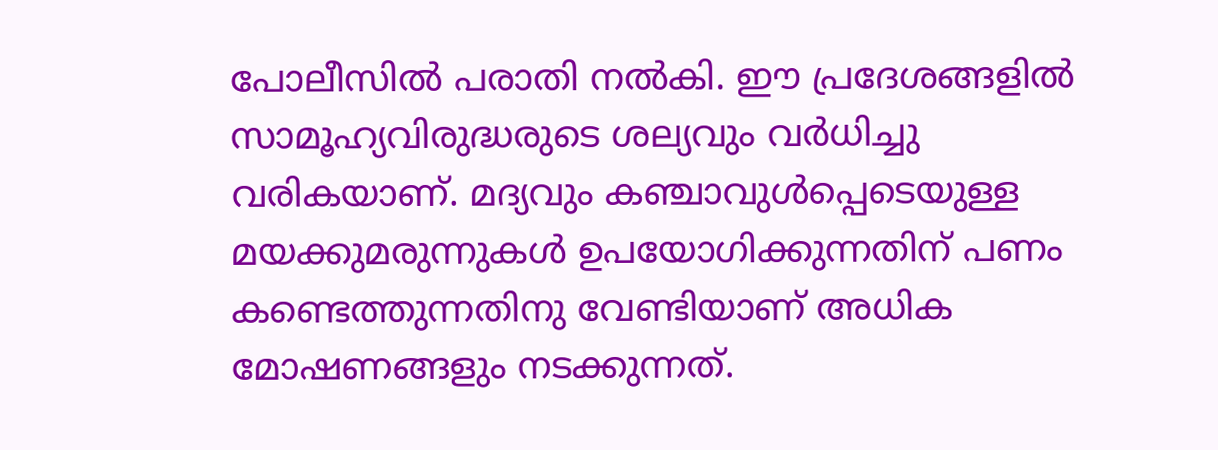പോലീസിൽ പരാതി നൽകി. ഈ പ്രദേശങ്ങളിൽ സാമൂഹ്യവിരുദ്ധരുടെ ശല്യവും വർധിച്ചു വരികയാണ്. മദ്യവും കഞ്ചാവുൾപ്പെടെയുള്ള മയക്കുമരുന്നുകൾ ഉപയോഗിക്കുന്നതിന് പണം കണ്ടെത്തുന്നതിനു വേണ്ടിയാണ് അധിക മോഷണങ്ങളും നടക്കുന്നത്.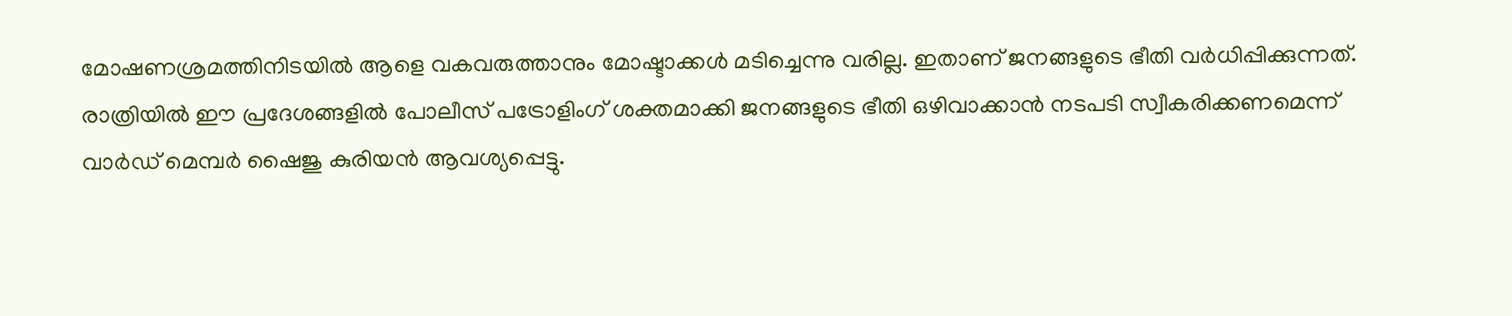മോഷണശ്രമത്തിനിടയിൽ ആളെ വകവരുത്താനും മോഷ്ടാക്കൾ മടിച്ചെന്നു വരില്ല. ഇതാണ് ജനങ്ങളുടെ ഭീതി വർധിപ്പിക്കുന്നത്.  രാത്രിയിൽ ഈ പ്രദേശങ്ങളിൽ പോലീസ് പട്രോളിംഗ് ശക്തമാക്കി ജനങ്ങളുടെ ഭീതി ഒഴിവാക്കാൻ നടപടി സ്വീകരിക്കണമെന്ന് വാർഡ് മെമ്പർ ഷൈജു കുരിയൻ ആവശ്യപ്പെട്ടു.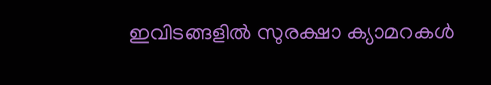ഇവിടങ്ങളിൽ സുരക്ഷാ ക്യാമറകൾ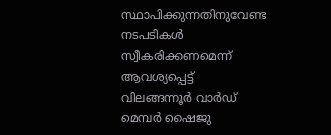സ്ഥാപിക്കുന്നതിനുവേണ്ട നടപടികൾ സ്വീകരിക്കണമെന്ന്  ആവശ്യപ്പെട്ട് വിലങ്ങന്നൂർ വാർഡ് മെമ്പർ ഷൈജു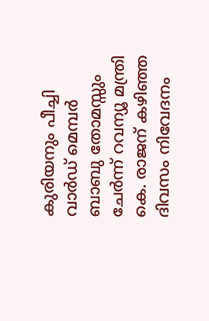കുരിയനും പീച്ചി വാർഡ് മെമ്പർ ബാബു തോമസ്സും ചേർന്ന് റവന്യൂ മന്ത്രി കെ. രാജന് കഴിഞ്ഞ ദിവസം നിവേദനം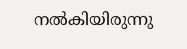നൽകിയിരുന്നു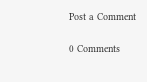Post a Comment

0 Comments